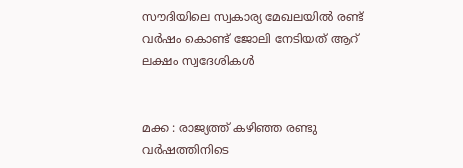സൗദിയിലെ സ്വകാര്യ മേഖലയിൽ രണ്ട് വർഷം കൊണ്ട് ജോലി നേടിയത് ആറ് ലക്ഷം സ്വദേശികൾ


മക്ക : രാജ്യത്ത് കഴിഞ്ഞ രണ്ടു വർഷത്തിനിടെ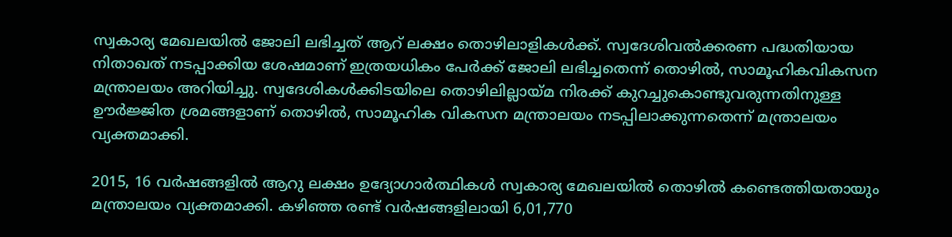സ്വകാര്യ മേഖലയിൽ ജോലി ലഭിച്ചത് ആറ് ലക്ഷം തൊഴിലാളികൾക്ക്. സ്വദേശിവൽക്കരണ പദ്ധതിയായ നിതാഖത് നടപ്പാക്കിയ ശേഷമാണ് ഇത്രയധികം പേർക്ക് ജോലി ലഭിച്ചതെന്ന് തൊഴിൽ, സാമൂഹികവികസന മന്ത്രാലയം അറിയിച്ചു. സ്വദേശികൾ‍ക്കിടയിലെ തൊഴിലില്ലായ്മ നിരക്ക് കുറച്ചുകൊണ്ടുവരുന്നതിനുള്ള ഊർജ്ജിത ശ്രമങ്ങളാണ് തൊഴിൽ, സാമൂഹിക വികസന മന്ത്രാലയം നടപ്പിലാക്കുന്നതെന്ന് മന്ത്രാലയം വ്യക്തമാക്കി.

2015, 16 വർഷങ്ങളിൽ ആറു ലക്ഷം ഉദ്യോഗാർത്ഥികൾ സ്വകാര്യ മേഖലയിൽ‍ തൊഴിൽ കണ്ടെത്തിയതായും മന്ത്രാലയം വ്യക്തമാക്കി. കഴിഞ്ഞ രണ്ട് വർ‍ഷങ്ങളിലായി 6,01,770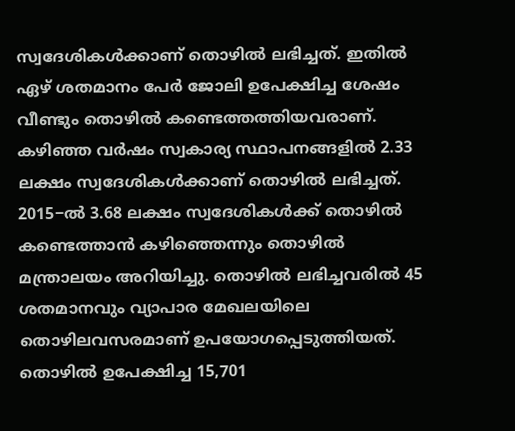സ്വദേശികൾക്കാണ് തൊഴിൽ‍ ലഭിച്ചത്. ഇതിൽ ഏഴ് ശതമാനം പേർ ജോലി ഉപേക്ഷിച്ച ശേഷം വീണ്ടും തൊഴിൽ കണ്ടെത്തത്തിയവരാണ്. കഴിഞ്ഞ വർഷം സ്വകാര്യ സ്ഥാപനങ്ങളിൽ 2.33 ലക്ഷം സ്വദേശികൾക്കാണ് തൊഴിൽ ലഭിച്ചത്. 2015−ൽ 3.68 ലക്ഷം സ്വദേശികൾ‍ക്ക് തൊഴിൽ കണ്ടെത്താൻ കഴിഞ്ഞെന്നും തൊഴിൽ മന്ത്രാലയം അറിയിച്ചു. തൊഴിൽ ലഭിച്ചവരിൽ 45 ശതമാനവും വ്യാപാര മേഖലയിലെ തൊഴിലവസരമാണ് ഉപയോഗപ്പെടുത്തിയത്. തൊഴിൽ ഉപേക്ഷിച്ച 15,701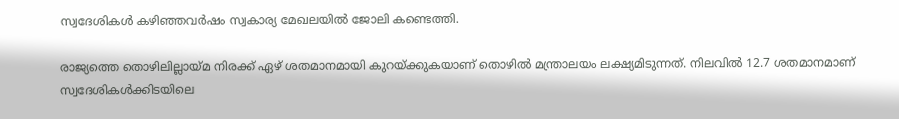സ്വദേശികൾ കഴിഞ്ഞവർഷം സ്വകാര്യ മേഖലയിൽ ജോലി കണ്ടെത്തി.

രാജ്യത്തെ തൊഴിലില്ലായ്മ നിരക്ക് ഏഴ് ശതമാനമായി കുറയ്ക്കുകയാണ് തൊഴിൽ മന്ത്രാലയം ലക്ഷ്യമിടുന്നത്. നിലവിൽ 12.7 ശതമാനമാണ് സ്വദേശികൾക്കിടയിലെ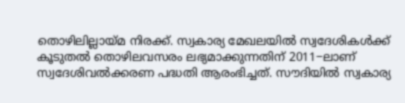തൊഴിലില്ലായ്മ നിരക്ക്. സ്വകാര്യ മേഖലയിൽ സ്വദേശികൾക്ക് കൂടുതൽ തൊഴിലവസരം ലഭ്യമാക്കുന്നതിന് 2011−ലാണ് സ്വദേശിവൽക്കരണ പദ്ധതി ആരംഭിച്ചത്. സൗദിയിൽ സ്വകാര്യ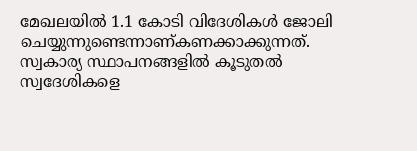മേഖലയിൽ 1.1 കോടി വിദേശികൾ ജോലി ചെയ്യുന്നുണ്ടെന്നാണ്കണക്കാക്കുന്നത്. സ്വകാര്യ സ്ഥാപനങ്ങളിൽ കൂടുതൽ സ്വദേശികളെ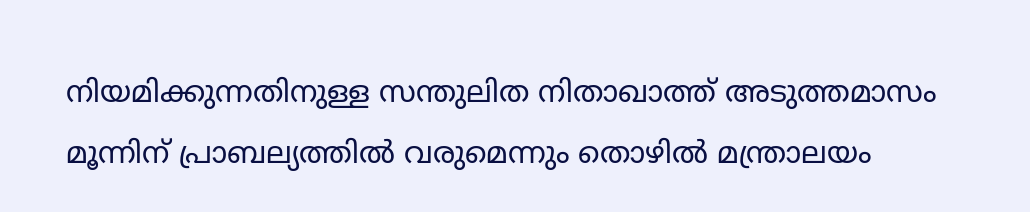നിയമിക്കുന്നതിനുള്ള സന്തുലിത നിതാഖാത്ത് അടുത്തമാസം മൂന്നിന് പ്രാബല്യത്തിൽ വരുമെന്നും തൊഴിൽ മന്ത്രാലയം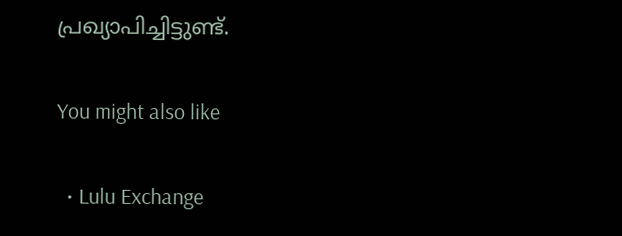പ്രഖ്യാപിച്ചിട്ടുണ്ട്.

You might also like

  • Lulu Exchange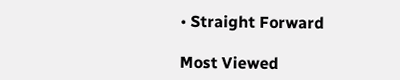• Straight Forward

Most Viewed